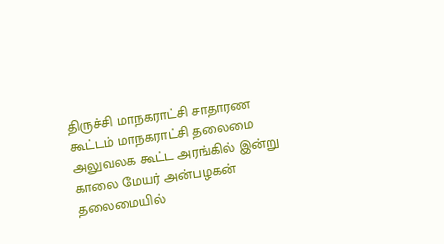திருச்சி மாநகராட்சி சாதாரண கூட்டம் மாநகராட்சி தலைமை அலுவலக கூட்ட அரங்கில் இன்று காலை மேயர் அன்பழகன் தலைமையில்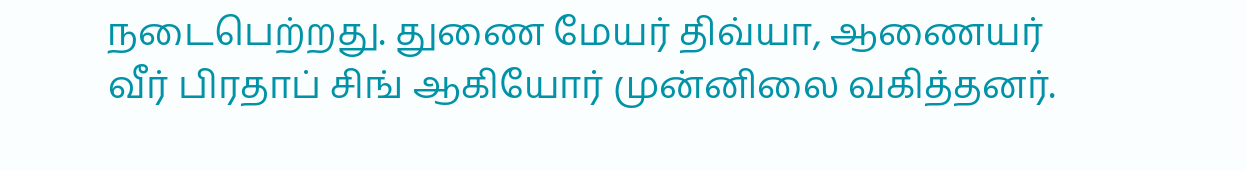நடைபெற்றது. துணை மேயர் திவ்யா, ஆணையர் வீர் பிரதாப் சிங் ஆகியோர் முன்னிலை வகித்தனர்.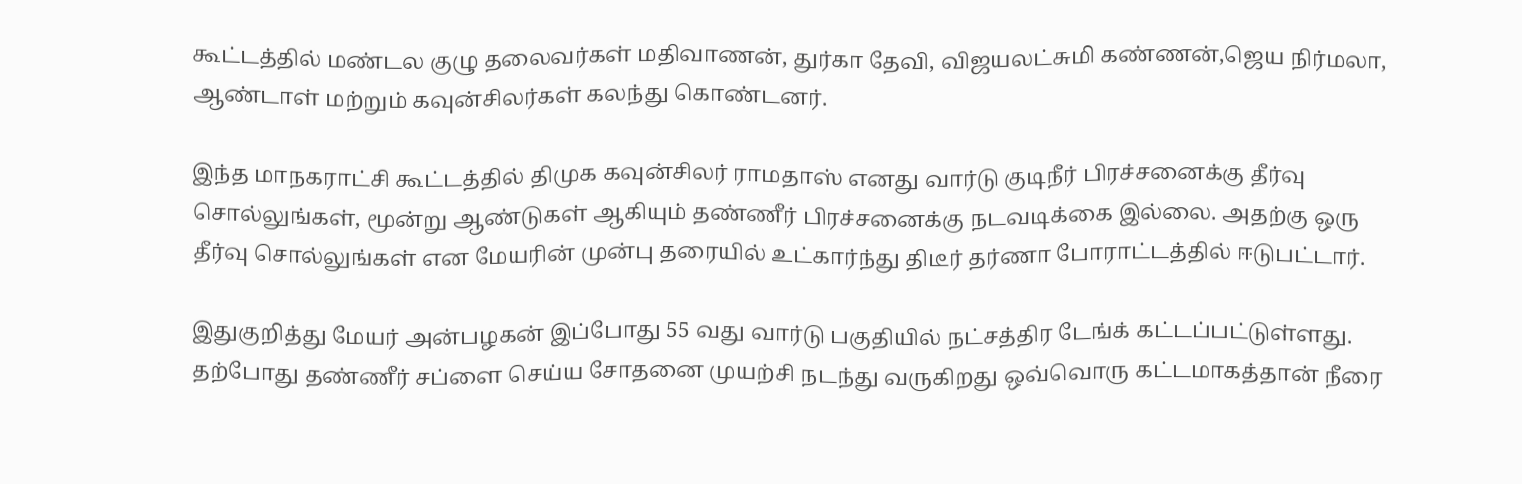கூட்டத்தில் மண்டல குழு தலைவர்கள் மதிவாணன், துர்கா தேவி, விஜயலட்சுமி கண்ணன்,ஜெய நிர்மலா, ஆண்டாள் மற்றும் கவுன்சிலர்கள் கலந்து கொண்டனர்.

இந்த மாநகராட்சி கூட்டத்தில் திமுக கவுன்சிலர் ராமதாஸ் எனது வார்டு குடிநீர் பிரச்சனைக்கு தீர்வு சொல்லுங்கள், மூன்று ஆண்டுகள் ஆகியும் தண்ணீர் பிரச்சனைக்கு நடவடிக்கை இல்லை. அதற்கு ஒரு தீர்வு சொல்லுங்கள் என மேயரின் முன்பு தரையில் உட்கார்ந்து திடீர் தர்ணா போராட்டத்தில் ஈடுபட்டார்.

இதுகுறித்து மேயர் அன்பழகன் இப்போது 55 வது வார்டு பகுதியில் நட்சத்திர டேங்க் கட்டப்பட்டுள்ளது. தற்போது தண்ணீர் சப்ளை செய்ய சோதனை முயற்சி நடந்து வருகிறது ஒவ்வொரு கட்டமாகத்தான் நீரை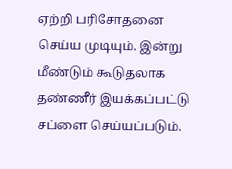ஏற்றி பரிசோதனை செய்ய முடியும். இன்று மீண்டும் கூடுதலாக தண்ணீர் இயக்கப்பட்டு சப்ளை செய்யப்படும்.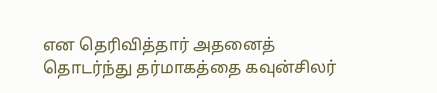என தெரிவித்தார் அதனைத் தொடர்ந்து தர்மாகத்தை கவுன்சிலர்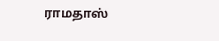ராமதாஸ்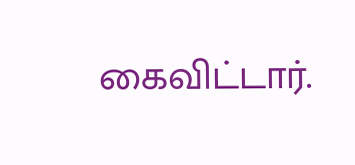கைவிட்டார்.